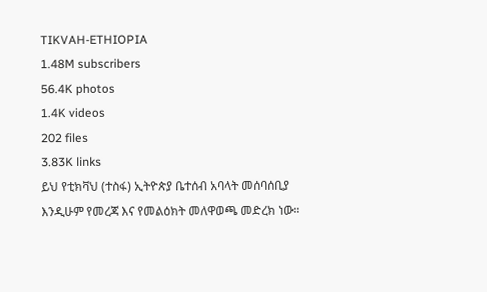TIKVAH-ETHIOPIA
1.48M subscribers
56.4K photos
1.4K videos
202 files
3.83K links
ይህ የቲክቫህ (ተስፋ) ኢትዮጵያ ቤተሰብ አባላት መሰባሰቢያ እንዲሁም የመረጃ እና የመልዕክት መለዋወጫ መድረክ ነው።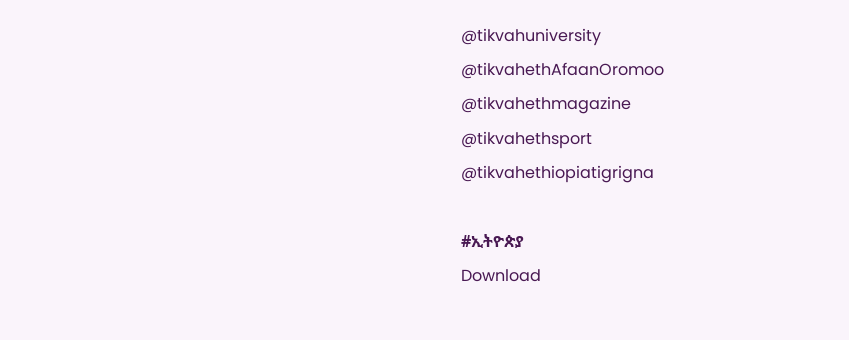@tikvahuniversity
@tikvahethAfaanOromoo
@tikvahethmagazine
@tikvahethsport
@tikvahethiopiatigrigna

#ኢትዮጵያ
Download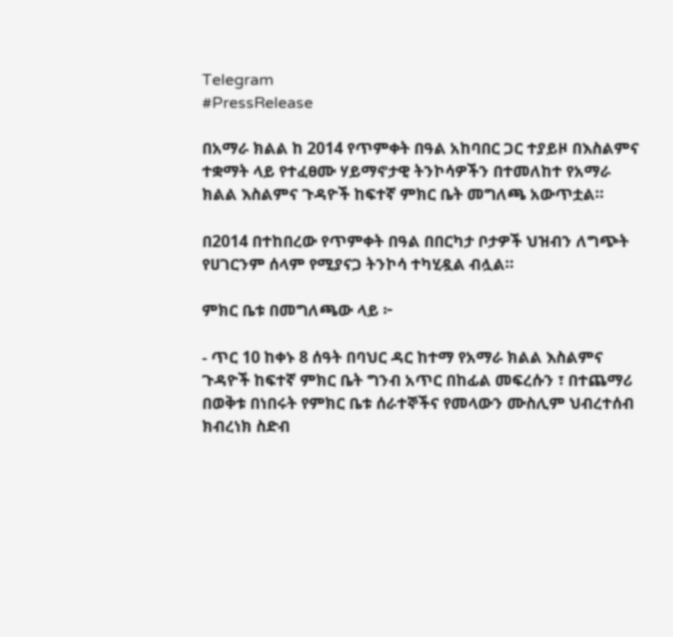Telegram
#PressRelease

በአማራ ክልል ከ 2014 የጥምቀት በዓል አከባበር ጋር ተያይዞ በእስልምና ተቋማት ላይ የተፈፀሙ ሃይማኖታዊ ትንኮሳዎችን በተመለከተ የአማራ ክልል እስልምና ጉዳዮች ከፍተኛ ምክር ቤት መግለጫ አውጥቷል።

በ2014 በተከበረው የጥምቀት በዓል በበርካታ ቦታዎች ህዝብን ለግጭት የሀገርንም ሰላም የሚያናጋ ትንኮሳ ተካሂዷል ብሏል።

ምክር ቤቱ በመግለጫው ላይ ፦

- ጥር 10 ከቀኑ 8 ሰዓት በባህር ዳር ከተማ የአማራ ክልል እስልምና ጉዳዮች ከፍተኛ ምክር ቤት ግንብ አጥር በከፊል መፍረሱን ፣ በተጨማሪ በወቅቱ በነበሩት የምክር ቤቱ ሰራተኞችና የመላውን ሙስሊም ህብረተሰብ ክብረነክ ስድብ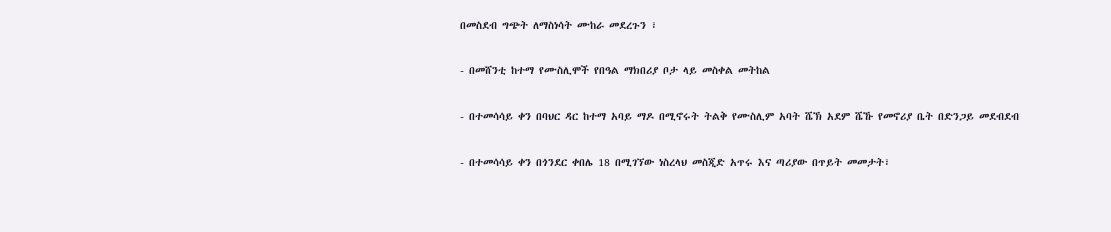በመስደብ ግጭት ለማስነሳት ሙከራ መደረጉን ፣

- በመሸንቲ ከተማ የሙስሊሞች የበዓል ማክበሪያ ቦታ ላይ መስቀል መትከል

- በተመሳሳይ ቀን በባህር ዳር ከተማ አባይ ማዶ በሚኖሩት ትልቅ የሙስሊም አባት ሼኽ አደም ሼኹ የመኖሪያ ቤት በድንጋይ መደብደብ

- በተመሳሳይ ቀን በጎንደር ቀበሌ 18 በሚገኘው ነስረላህ መስጂድ አጥሩ እና ጣሪያው በጥይት መመታት፣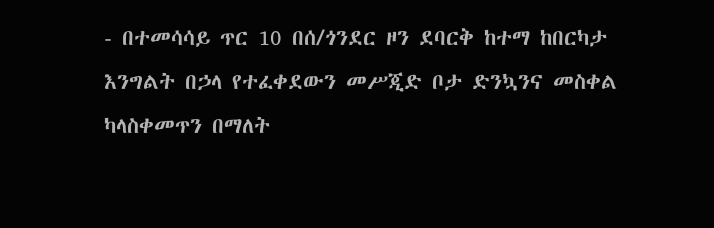- በተመሳሳይ ጥር 10 በሰ/ጎንደር ዞን ደባርቅ ከተማ ከበርካታ እንግልት በኃላ የተፈቀደውን መሥጂድ ቦታ ድንኳንና መስቀል ካላስቀመጥን በማለት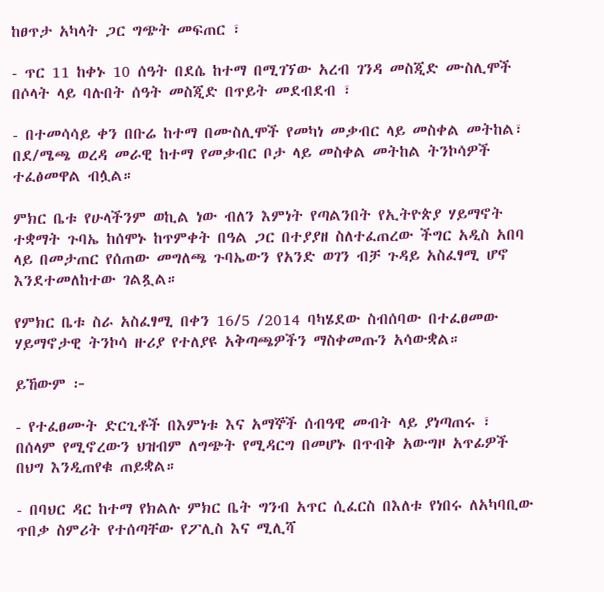ከፀጥታ አካላት ጋር ግጭት መፍጠር ፣

- ጥር 11 ከቀኑ 10 ሰዓት በደሴ ከተማ በሚገኘው አረብ ገንዳ መስጂድ ሙስሊሞች በሶላት ላይ ባሉበት ሰዓት መስጂድ በጥይት መደብደብ ፣

- በተመሳሳይ ቀን በቡሬ ከተማ በሙስሊሞች የመካነ መቃብር ላይ መስቀል መትከል፣ በደ/ሜጫ ወረዳ መራዊ ከተማ የመቃብር ቦታ ላይ መስቀል መትከል ትንኮሳዎች ተፈፅመዋል ብሏል።

ምክር ቤቱ የሁላችንም ወኪል ነው ብለን እምነት የጣልንበት የኢትዮጵያ ሃይማኖት ተቋማት ጉባኤ ከሰሞኑ ከጥምቀት በዓል ጋር በተያያዘ ስለተፈጠረው ችግር አዲስ አበባ ላይ በመታጠር የሰጠው መግለጫ ጉባኤውን የአንድ ወገን ብቻ ጉዳይ አስፈፃሚ ሆኖ እንደተመለከተው ገልጿል።

የምክር ቤቱ ስራ አስፈፃሚ በቀን 16/5 /2014 ባካሄደው ስብሰባው በተፈፀመው ሃይማኖታዊ ትንኮሳ ዙሪያ የተለያዩ አቅጣጫዎችን ማስቀመጡን አሳውቋል።

ይኸውም ፦

- የተፈፀሙት ድርጊቶች በእምነቱ እና አማኞች ሰብዓዊ መብት ላይ ያነጣጠሩ ፣ በሰላም የሚኖረውን ህዝብም ለግጭት የሚዳርግ በመሆኑ በጥብቅ አውግዞ አጥፊዎች በህግ እንዲጠየቁ ጠይቋል።

- በባህር ዳር ከተማ የክልሉ ምክር ቤት ግንብ አጥር ሲፈርስ በእለቱ የነበሩ ለአካባቢው ጥበቃ ስምሪት የተሰጣቸው የፖሊስ እና ሚሊሻ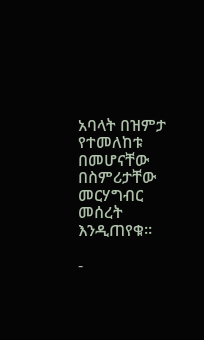አባላት በዝምታ የተመለከቱ በመሆናቸው በስምሪታቸው መርሃግብር መሰረት እንዲጠየቁ።

-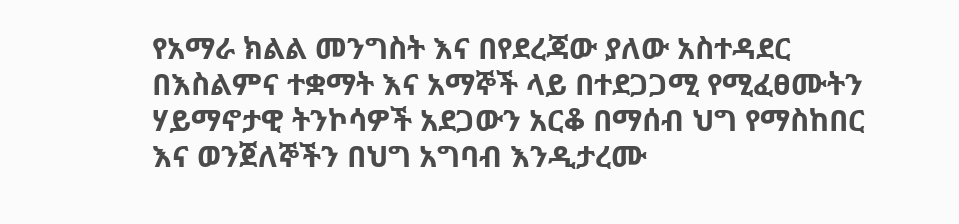የአማራ ክልል መንግስት እና በየደረጃው ያለው አስተዳደር በእስልምና ተቋማት እና አማኞች ላይ በተደጋጋሚ የሚፈፀሙትን ሃይማኖታዊ ትንኮሳዎች አደጋውን አርቆ በማሰብ ህግ የማስከበር እና ወንጀለኞችን በህግ አግባብ እንዲታረሙ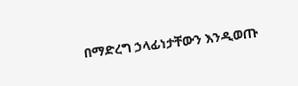በማድረግ ኃላፊነታቸውን እንዲወጡ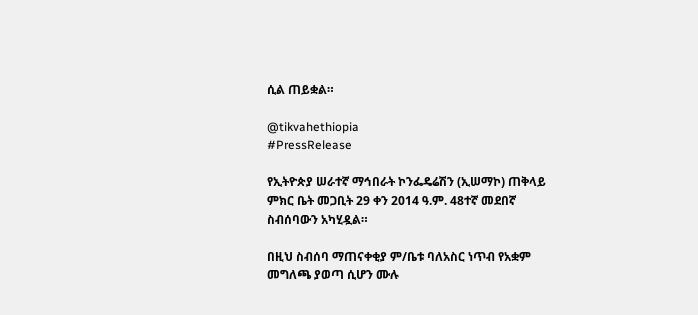ሲል ጠይቋል።

@tikvahethiopia
#PressRelease

የኢትዮጵያ ሠራተኛ ማኅበራት ኮንፌዴሬሽን (ኢሠማኮ) ጠቅላይ ምክር ቤት መጋቢት 29 ቀን 2014 ዓ.ም. 48ተኛ መደበኛ ስብሰባውን አካሂዷል።

በዚህ ስብሰባ ማጠናቀቂያ ም/ቤቱ ባለአስር ነጥብ የአቋም መግለጫ ያወጣ ሲሆን ሙሉ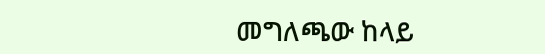መግለጫው ከላይ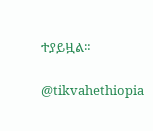ተያይዟል።

@tikvahethiopia